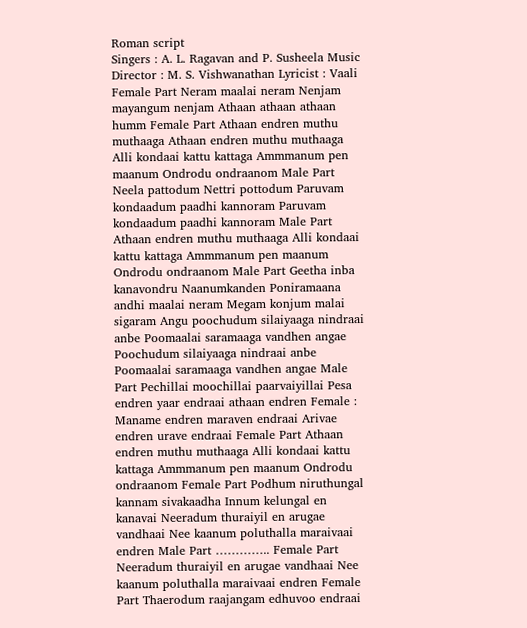Roman script
Singers : A. L. Ragavan and P. Susheela Music Director : M. S. Vishwanathan Lyricist : Vaali Female Part Neram maalai neram Nenjam mayangum nenjam Athaan athaan athaan humm Female Part Athaan endren muthu muthaaga Athaan endren muthu muthaaga Alli kondaai kattu kattaga Ammmanum pen maanum Ondrodu ondraanom Male Part Neela pattodum Nettri pottodum Paruvam kondaadum paadhi kannoram Paruvam kondaadum paadhi kannoram Male Part Athaan endren muthu muthaaga Alli kondaai kattu kattaga Ammmanum pen maanum Ondrodu ondraanom Male Part Geetha inba kanavondru Naanumkanden Poniramaana andhi maalai neram Megam konjum malai sigaram Angu poochudum silaiyaaga nindraai anbe Poomaalai saramaaga vandhen angae Poochudum silaiyaaga nindraai anbe Poomaalai saramaaga vandhen angae Male Part Pechillai moochillai paarvaiyillai Pesa endren yaar endraai athaan endren Female : Maname endren maraven endraai Arivae endren urave endraai Female Part Athaan endren muthu muthaaga Alli kondaai kattu kattaga Ammmanum pen maanum Ondrodu ondraanom Female Part Podhum niruthungal kannam sivakaadha Innum kelungal en kanavai Neeradum thuraiyil en arugae vandhaai Nee kaanum poluthalla maraivaai endren Male Part ………….. Female Part Neeradum thuraiyil en arugae vandhaai Nee kaanum poluthalla maraivaai endren Female Part Thaerodum raajangam edhuvoo endraai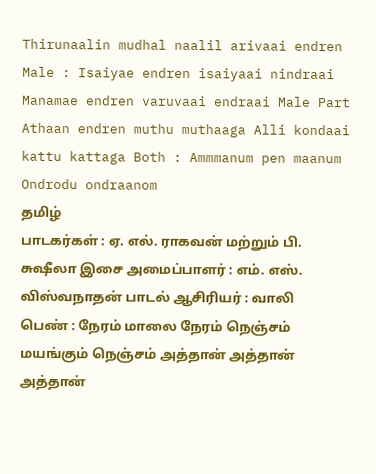Thirunaalin mudhal naalil arivaai endren Male : Isaiyae endren isaiyaai nindraai Manamae endren varuvaai endraai Male Part Athaan endren muthu muthaaga Alli kondaai kattu kattaga Both : Ammmanum pen maanum Ondrodu ondraanom
தமிழ்
பாடகர்கள் : ஏ. எல். ராகவன் மற்றும் பி. சுஷீலா இசை அமைப்பாளர் : எம். எஸ். விஸ்வநாதன் பாடல் ஆசிரியர் : வாலி பெண் : நேரம் மாலை நேரம் நெஞ்சம் மயங்கும் நெஞ்சம் அத்தான் அத்தான் அத்தான்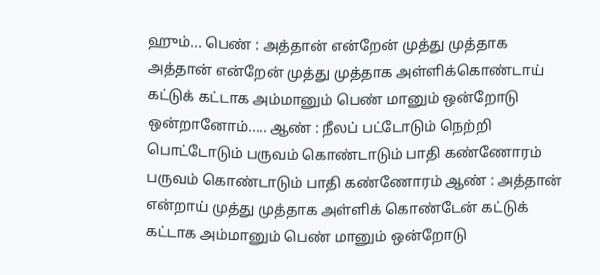ஹும்... பெண் : அத்தான் என்றேன் முத்து முத்தாக அத்தான் என்றேன் முத்து முத்தாக அள்ளிக்கொண்டாய் கட்டுக் கட்டாக அம்மானும் பெண் மானும் ஒன்றோடு ஒன்றானோம்..... ஆண் : நீலப் பட்டோடும் நெற்றி பொட்டோடும் பருவம் கொண்டாடும் பாதி கண்ணோரம் பருவம் கொண்டாடும் பாதி கண்ணோரம் ஆண் : அத்தான் என்றாய் முத்து முத்தாக அள்ளிக் கொண்டேன் கட்டுக் கட்டாக அம்மானும் பெண் மானும் ஒன்றோடு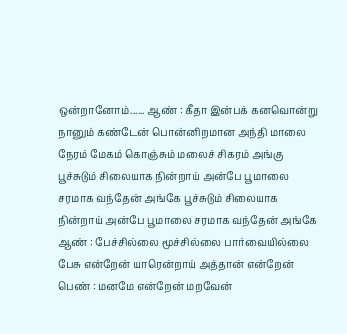ஒன்றானோம்...... ஆண் : கீதா இன்பக் கனவொன்று நானும் கண்டேன் பொன்னிறமான அந்தி மாலை நேரம் மேகம் கொஞ்சும் மலைச் சிகரம் அங்கு பூச்சுடும் சிலையாக நின்றாய் அன்பே பூமாலை சரமாக வந்தேன் அங்கே பூச்சுடும் சிலையாக நின்றாய் அன்பே பூமாலை சரமாக வந்தேன் அங்கே ஆண் : பேச்சில்லை மூச்சில்லை பார்வையில்லை பேசு என்றேன் யாரென்றாய் அத்தான் என்றேன் பெண் : மனமே என்றேன் மறவேன்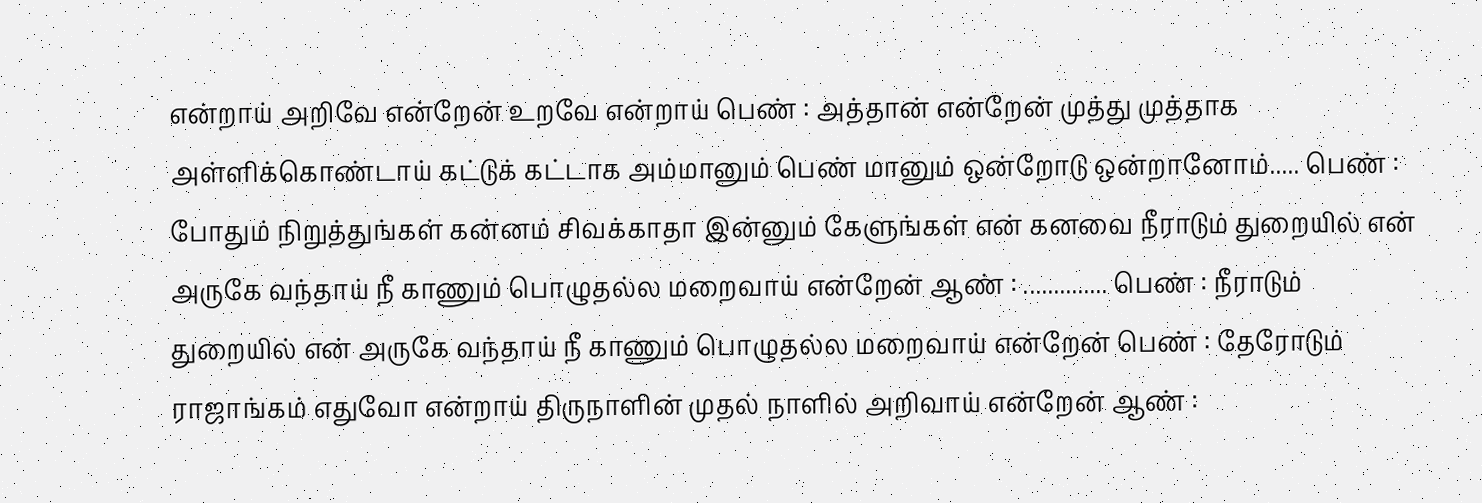என்றாய் அறிவே என்றேன் உறவே என்றாய் பெண் : அத்தான் என்றேன் முத்து முத்தாக அள்ளிக்கொண்டாய் கட்டுக் கட்டாக அம்மானும் பெண் மானும் ஒன்றோடு ஒன்றானோம்..... பெண் : போதும் நிறுத்துங்கள் கன்னம் சிவக்காதா இன்னும் கேளுங்கள் என் கனவை நீராடும் துறையில் என் அருகே வந்தாய் நீ காணும் பொழுதல்ல மறைவாய் என்றேன் ஆண் : .............. பெண் : நீராடும் துறையில் என் அருகே வந்தாய் நீ காணும் பொழுதல்ல மறைவாய் என்றேன் பெண் : தேரோடும் ராஜாங்கம் எதுவோ என்றாய் திருநாளின் முதல் நாளில் அறிவாய் என்றேன் ஆண் :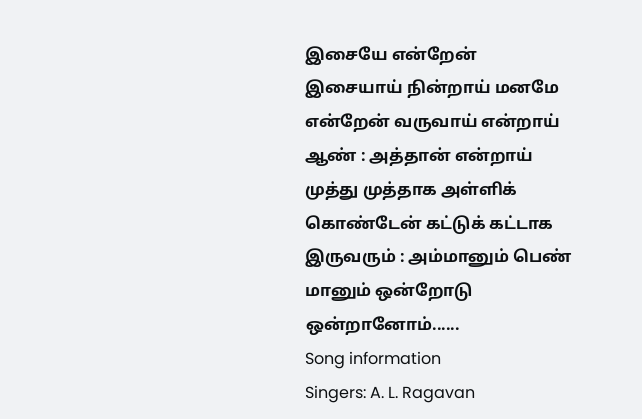இசையே என்றேன் இசையாய் நின்றாய் மனமே என்றேன் வருவாய் என்றாய் ஆண் : அத்தான் என்றாய் முத்து முத்தாக அள்ளிக் கொண்டேன் கட்டுக் கட்டாக இருவரும் : அம்மானும் பெண் மானும் ஒன்றோடு ஒன்றானோம்......
Song information
Singers: A. L. Ragavan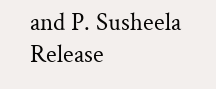and P. Susheela
Release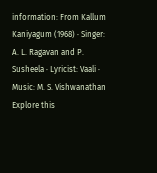information: From Kallum Kaniyagum (1968) · Singer: A. L. Ragavan and P. Susheela · Lyricist: Vaali · Music: M. S. Vishwanathan
Explore this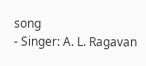song
- Singer: A. L. Ragavan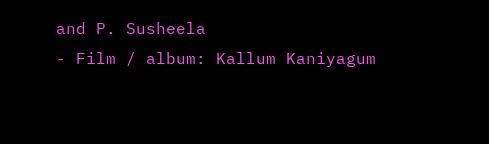and P. Susheela
- Film / album: Kallum Kaniyagum